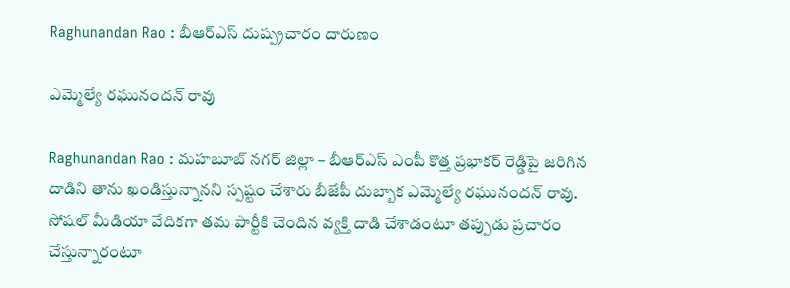Raghunandan Rao : బీఆర్ఎస్ దుష్ప్ర‌చారం దారుణం

ఎమ్మెల్యే ర‌ఘునంద‌న్ రావు

Raghunandan Rao : మ‌హ‌బూబ్ న‌గ‌ర్ జిల్లా – బీఆర్ఎస్ ఎంపీ కొత్త ప్ర‌భాక‌ర్ రెడ్డిపై జ‌రిగిన దాడిని తాను ఖండిస్తున్నాన‌ని స్ప‌ష్టం చేశారు బీజేపీ దుబ్బాక ఎమ్మెల్యే ర‌ఘునంద‌న్ రావు. సోష‌ల్ మీడియా వేదిక‌గా త‌మ పార్టీకి చెందిన వ్య‌క్తి దాడి చేశాడంటూ త‌ప్పుడు ప్ర‌చారం చేస్తున్నారంటూ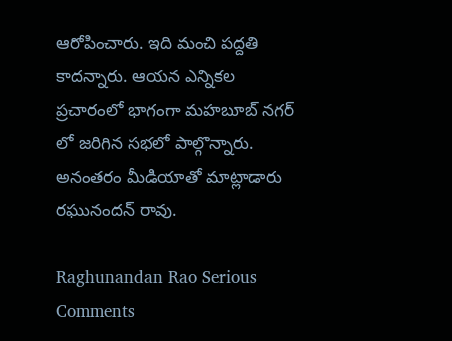ఆరోపించారు. ఇది మంచి ప‌ద్ద‌తి కాద‌న్నారు. ఆయ‌న ఎన్నిక‌ల ప్ర‌చారంలో భాగంగా మ‌హ‌బూబ్ న‌గ‌ర్ లో జ‌రిగిన స‌భ‌లో పాల్గొన్నారు. అనంత‌రం మీడియాతో మాట్లాడారు ర‌ఘునంద‌న్ రావు.

Raghunandan Rao Serious Comments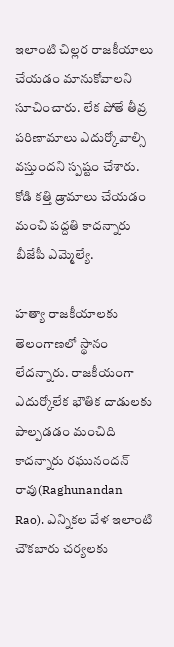ఇలాంటి చిల్ల‌ర రాజ‌కీయాలు చేయ‌డం మానుకోవాల‌ని సూచించారు. లేక పోతే తీవ్ర ప‌రిణామాలు ఎదుర్కోవాల్సి వ‌స్తుంద‌ని స్ప‌ష్టం చేశారు. కోడి క‌త్తి డ్రామాలు చేయ‌డం మంచి ప‌ద్ద‌తి కాద‌న్నారు బీజేపీ ఎమ్మెల్యే.

హ‌త్యా రాజ‌కీయాల‌కు తెలంగాణ‌లో స్థానం లేద‌న్నారు. రాజకీయంగా ఎదుర్కోలేక భౌతిక దాడుల‌కు పాల్ప‌డ‌డం మంచిది కాద‌న్నారు ర‌ఘునంద‌న్ రావు(Raghunandan Rao). ఎన్నిక‌ల వేళ ఇలాంటి చౌక‌బారు చ‌ర్య‌ల‌కు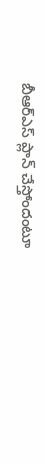బీఆర్ఎస్ ప్లాన్ చేస్తోందంటూ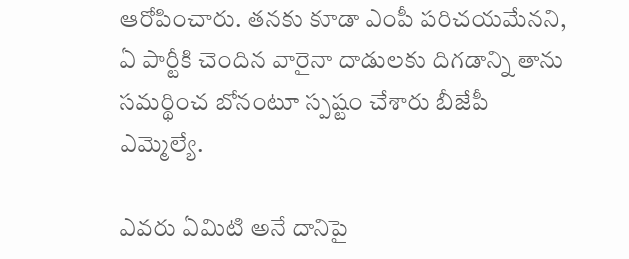ఆరోపించారు. త‌న‌కు కూడా ఎంపీ ప‌రిచ‌య‌మేన‌ని, ఏ పార్టీకి చెందిన వారైనా దాడుల‌కు దిగ‌డాన్ని తాను స‌మ‌ర్థించ బోనంటూ స్ప‌ష్టం చేశారు బీజేపీ ఎమ్మెల్యే.

ఎవ‌రు ఏమిటి అనే దానిపై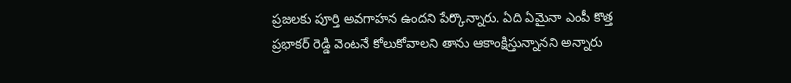ప్ర‌జ‌ల‌కు పూర్తి అవ‌గాహ‌న ఉంద‌ని పేర్కొన్నారు. ఏది ఏమైనా ఎంపీ కొత్త ప్ర‌భాక‌ర్ రెడ్డి వెంట‌నే కోలుకోవాల‌ని తాను ఆకాంక్షిస్తున్నాన‌ని అన్నారు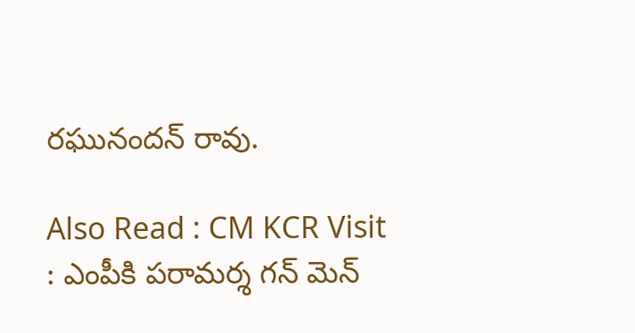ర‌ఘునంద‌న్ రావు.

Also Read : CM KCR Visit : ఎంపీకి ప‌రామ‌ర్శ గ‌న్ మెన్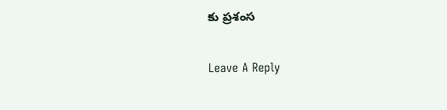కు ప్ర‌శంస‌

Leave A Reply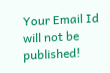Your Email Id will not be published!